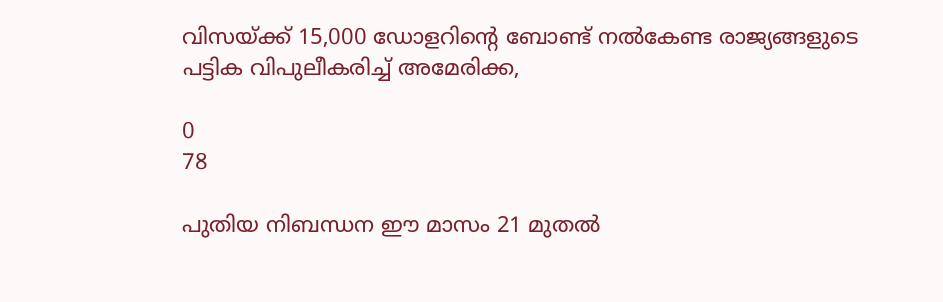വിസയ്ക്ക് 15,000 ഡോളറിന്‍റെ ബോണ്ട് നല്‍കേണ്ട രാജ്യങ്ങളുടെ പട്ടിക വിപുലീകരിച്ച് അമേരിക്ക,

0
78

പുതിയ നിബന്ധന ഈ മാസം 21 മുതല്‍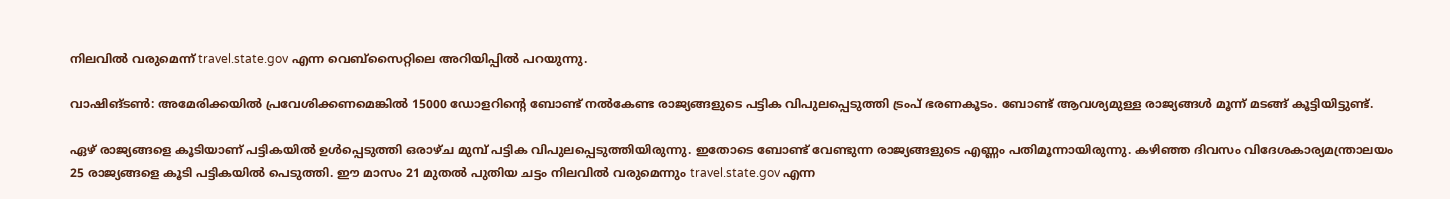നിലവില്‍ വരുമെന്ന് travel.state.gov എന്ന വെബ്‌സൈറ്റിലെ അറിയിപ്പില്‍ പറയുന്നു.

വാഷിങ്ടണ്‍: അമേരിക്കയില്‍ പ്രവേശിക്കണമെങ്കില്‍ 15000 ഡോളറിന്‍റെ ബോണ്ട് നല്‍കേണ്ട രാജ്യങ്ങളുടെ പട്ടിക വിപുലപ്പെടുത്തി ട്രംപ് ഭരണകൂടം. ബോണ്ട് ആവശ്യമുള്ള രാജ്യങ്ങള്‍ മൂന്ന് മടങ്ങ് കൂട്ടിയിട്ടുണ്ട്.

ഏഴ് രാജ്യങ്ങളെ കൂടിയാണ് പട്ടികയില്‍ ഉള്‍പ്പെടുത്തി ഒരാഴ്‌ച മുമ്പ് പട്ടിക വിപുലപ്പെടുത്തിയിരുന്നു. ഇതോടെ ബോണ്ട് വേണ്ടുന്ന രാജ്യങ്ങളുടെ എണ്ണം പതിമൂന്നായിരുന്നു. കഴിഞ്ഞ ദിവസം വിദേശകാര്യമന്ത്രാലയം 25 രാജ്യങ്ങളെ കൂടി പട്ടികയില്‍ പെടുത്തി. ഈ മാസം 21 മുതല്‍ പുതിയ ചട്ടം നിലവില്‍ വരുമെന്നും travel.state.gov എന്ന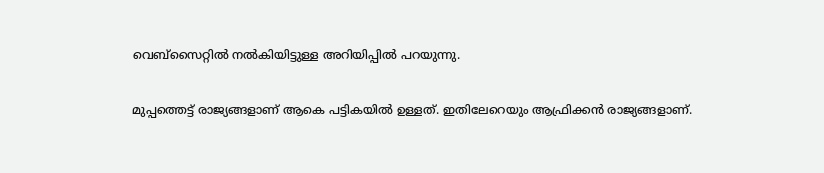വെബ്‌സൈറ്റില്‍ നല്‍കിയിട്ടുള്ള അറിയിപ്പില്‍ പറയുന്നു.

മുപ്പത്തെട്ട് രാജ്യങ്ങളാണ് ആകെ പട്ടികയില്‍ ഉള്ളത്. ഇതിലേറെയും ആഫ്രിക്കന്‍ രാജ്യങ്ങളാണ്.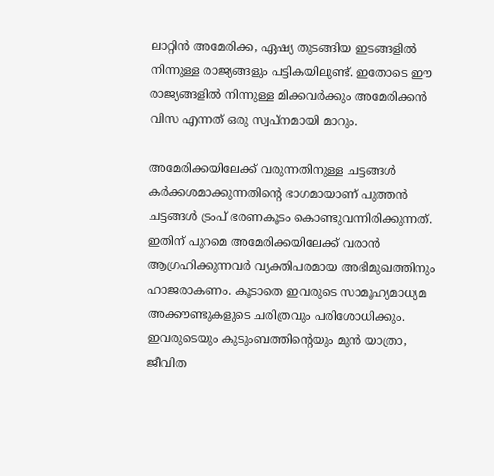ലാറ്റിന്‍ അമേരിക്ക, ഏഷ്യ തുടങ്ങിയ ഇടങ്ങളില്‍ നിന്നുള്ള രാജ്യങ്ങളും പട്ടികയിലുണ്ട്. ഇതോടെ ഈ രാജ്യങ്ങളില്‍ നിന്നുള്ള മിക്കവര്‍ക്കും അമേരിക്കന്‍ വിസ എന്നത് ഒരു സ്വപ്‌നമായി മാറും.

അമേരിക്കയിലേക്ക് വരുന്നതിനുള്ള ചട്ടങ്ങള്‍ കര്‍ക്കശമാക്കുന്നതിന്‍റെ ഭാഗമായാണ് പുത്തന്‍ ചട്ടങ്ങള്‍ ട്രംപ് ഭരണകൂടം കൊണ്ടുവന്നിരിക്കുന്നത്. ഇതിന് പുറമെ അമേരിക്കയിലേക്ക് വരാന്‍ ആഗ്രഹിക്കുന്നവര്‍ വ്യക്തിപരമായ അഭിമുഖത്തിനും ഹാജരാകണം. കൂടാതെ ഇവരുടെ സാമൂഹ്യമാധ്യമ അക്കൗണ്ടുകളുടെ ചരിത്രവും പരിശോധിക്കും. ഇവരുടെയും കുടുംബത്തിന്‍റെയും മുന്‍ യാത്രാ, ജീവിത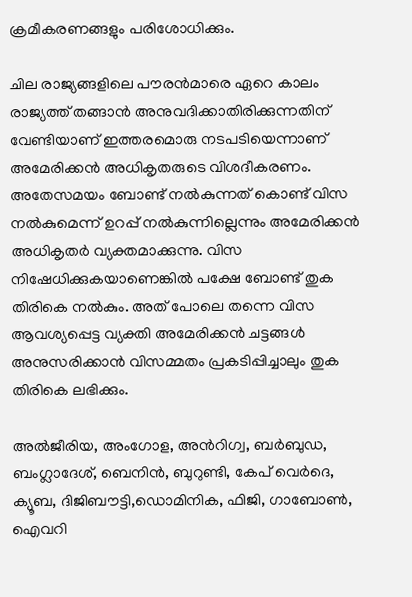ക്രമീകരണങ്ങളും പരിശോധിക്കും.

ചില രാജ്യങ്ങളിലെ പൗരന്‍മാരെ ഏറെ കാലം രാജ്യത്ത് തങ്ങാന്‍ അനുവദിക്കാതിരിക്കുന്നതിന് വേണ്ടിയാണ് ഇത്തരമൊരു നടപടിയെന്നാണ് അമേരിക്കന്‍ അധികൃതരുടെ വിശദീകരണം. അതേസമയം ബോണ്ട് നല്‍കുന്നത് കൊണ്ട് വിസ നല്‍കുമെന്ന് ഉറപ്പ് നല്‍കുന്നില്ലെന്നും അമേരിക്കന്‍ അധികൃതര്‍ വ്യക്തമാക്കുന്നു. വിസ നിഷേധിക്കുകയാണെങ്കില്‍ പക്ഷേ ബോണ്ട് തുക തിരികെ നല്‍കും. അത് പോലെ തന്നെ വിസ ആവശ്യപ്പെട്ട വ്യക്തി അമേരിക്കന്‍ ചട്ടങ്ങള്‍ അനുസരിക്കാന്‍ വിസമ്മതം പ്രകടിപ്പിച്ചാലും തുക തിരികെ ലഭിക്കും.

അല്‍ജീരിയ, അംഗോള, അന്‍റിഗ്വ, ബര്‍ബുഡ, ബംഗ്ലാദേശ്, ബെനിന്‍, ബുറുണ്ടി, കേപ് വെര്‍ദെ, ക്യൂബ, ദിജിബൗട്ടി,ഡൊമിനിക, ഫിജി, ഗാബോണ്‍, ഐവറി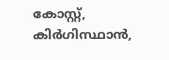കോസ്റ്റ്, കിര്‍ഗിസ്ഥാന്‍,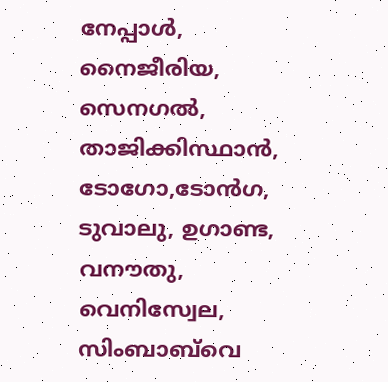നേപ്പാള്‍, നൈജീരിയ, സെനഗല്‍, താജിക്കിസ്ഥാന്‍, ടോഗോ,ടോന്‍ഗ, ടുവാലു, ഉഗാണ്ട, വനൗതു, വെനിസ്വേല, സിംബാബ്‌വെ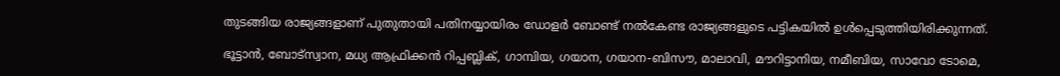തുടങ്ങിയ രാജ്യങ്ങളാണ് പുതുതായി പതിനയ്യായിരം ഡോളര്‍ ബോണ്ട് നല്‍കേണ്ട രാജ്യങ്ങളുടെ പട്ടികയില്‍ ഉള്‍പ്പെടുത്തിയിരിക്കുന്നത്.

ഭൂട്ടാന്‍, ബോട്‌സ്വാന, മധ്യ ആഫ്രിക്കന്‍ റിപ്പബ്ലിക്, ഗാമ്പിയ, ഗയാന, ഗയാന-ബിസൗ, മാലാവി, മൗറിട്ടാനിയ, നമീബിയ, സാവോ ടോമെ,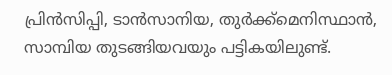പ്രിന്‍സിപ്പി, ടാന്‍സാനിയ, തുര്‍ക്ക്‌മെനിസ്ഥാന്‍, സാമ്പിയ തുടങ്ങിയവയും പട്ടികയിലുണ്ട്.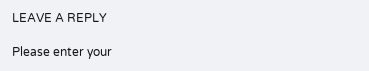LEAVE A REPLY

Please enter your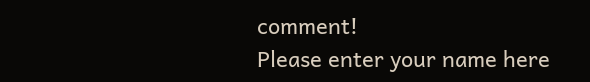comment!
Please enter your name here